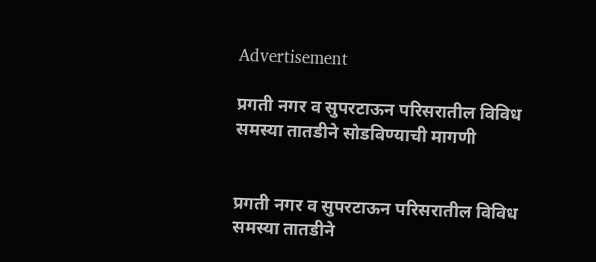Advertisement

प्रगती नगर व सुपरटाऊन परिसरातील विविध समस्या तातडीने सोडविण्याची मागणी


प्रगती नगर व सुपरटाऊन परिसरातील विविध समस्या तातडीने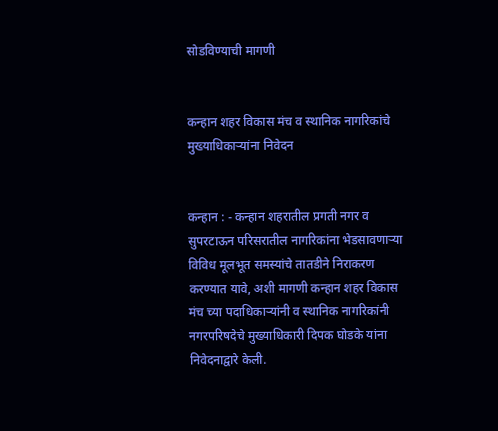सोडविण्याची मागणी


कन्हान शहर विकास मंच व स्थानिक नागरिकांचे मुख्याधिकाऱ्यांना निवेदन


कन्हान : - कन्हान शहरातील प्रगती नगर व सुपरटाऊन परिसरातील नागरिकांना भेडसावणाऱ्या विविध मूलभूत समस्यांचे तातडीने निराकरण करण्यात यावे, अशी मागणी कन्हान शहर विकास मंच च्या पदाधिकाऱ्यांनी व स्थानिक नागरिकांनी नगरपरिषदेचे मुख्याधिकारी दिपक घोडके यांना निवेदनाद्वारे केली.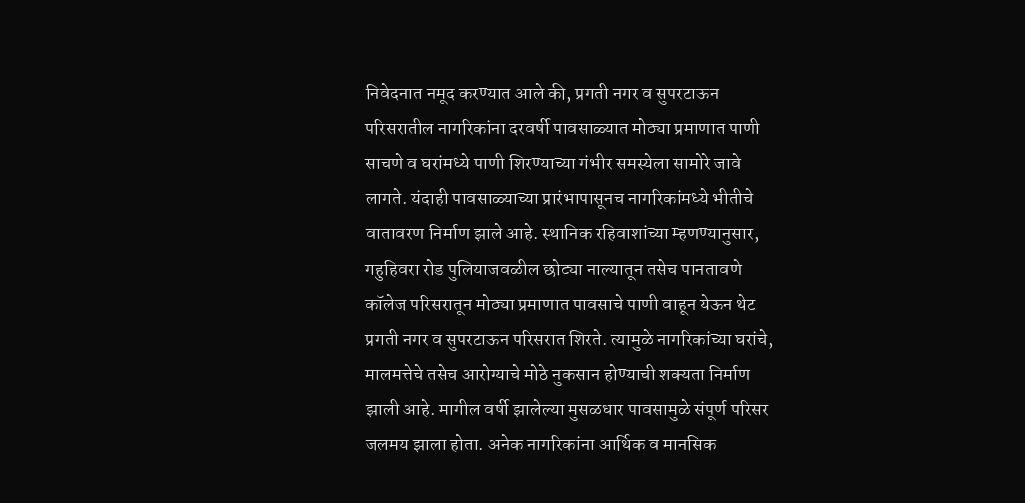निवेदनात नमूद करण्यात आले की, प्रगती नगर व सुपरटाऊन परिसरातील नागरिकांना दरवर्षी पावसाळ्यात मोठ्या प्रमाणात पाणी साचणे व घरांमध्ये पाणी शिरण्याच्या गंभीर समस्येला सामोरे जावे लागते. यंदाही पावसाळ्याच्या प्रारंभापासूनच नागरिकांमध्ये भीतीचे वातावरण निर्माण झाले आहे. स्थानिक रहिवाशांच्या म्हणण्यानुसार, गहुहिवरा रोड पुलियाजवळील छोट्या नाल्यातून तसेच पानतावणे कॉलेज परिसरातून मोठ्या प्रमाणात पावसाचे पाणी वाहून येऊन थेट प्रगती नगर व सुपरटाऊन परिसरात शिरते. त्यामुळे नागरिकांच्या घरांचे, मालमत्तेचे तसेच आरोग्याचे मोठे नुकसान होण्याची शक्यता निर्माण झाली आहे. मागील वर्षी झालेल्या मुसळधार पावसामुळे संपूर्ण परिसर जलमय झाला होता. अनेक नागरिकांना आर्थिक व मानसिक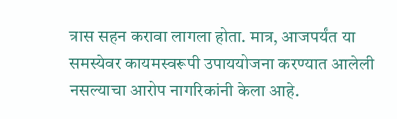त्रास सहन करावा लागला होता. मात्र, आजपर्यंत या समस्येवर कायमस्वरूपी उपाययोजना करण्यात आलेली नसल्याचा आरोप नागरिकांनी केला आहे.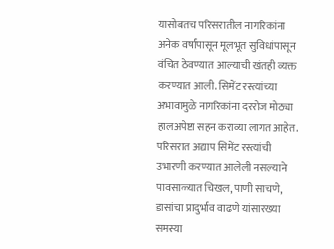यासोबतच परिसरातील नागरिकांना अनेक वर्षांपासून मूलभूत सुविधांपासून वंचित ठेवण्यात आल्याची खंतही व्यक्त करण्यात आली. सिमेंट रस्त्यांच्या अभावामुळे नागरिकांना दररोज मोठ्या हालअपेष्टा सहन कराव्या लागत आहेत. परिसरात अद्याप सिमेंट रस्त्यांची उभारणी करण्यात आलेली नसल्याने पावसाळ्यात चिखल, पाणी साचणे, डासांचा प्रादुर्भाव वाढणे यांसारख्या समस्या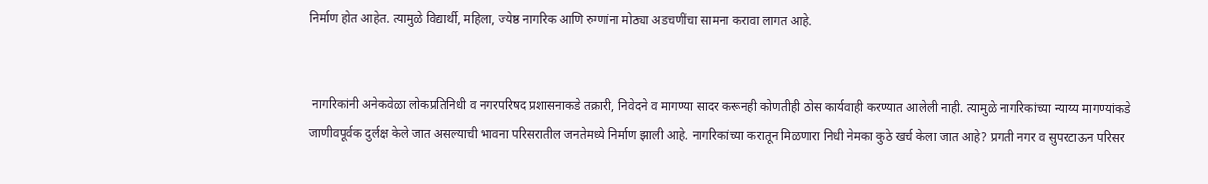निर्माण होत आहेत. त्यामुळे विद्यार्थी, महिला, ज्येष्ठ नागरिक आणि रुग्णांना मोठ्या अडचणींचा सामना करावा लागत आहे.


 नागरिकांनी अनेकवेळा लोकप्रतिनिधी व नगरपरिषद प्रशासनाकडे तक्रारी, निवेदने व मागण्या सादर करूनही कोणतीही ठोस कार्यवाही करण्यात आलेली नाही. त्यामुळे नागरिकांच्या न्याय्य मागण्यांकडे जाणीवपूर्वक दुर्लक्ष केले जात असल्याची भावना परिसरातील जनतेमध्ये निर्माण झाली आहे. नागरिकांच्या करातून मिळणारा निधी नेमका कुठे खर्च केला जात आहे? प्रगती नगर व सुपरटाऊन परिसर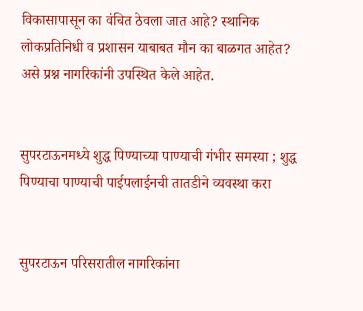विकासापासून का वंचित ठेवला जात आहे? स्थानिक लोकप्रतिनिधी व प्रशासन याबाबत मौन का बाळगत आहेत? असे प्रश्न नागरिकांनी उपस्थित केले आहेत.


सुपरटाऊनमध्ये शुद्ध पिण्याच्या पाण्याची गंभीर समस्या ; शुद्ध पिण्याचा पाण्याची पाईपलाईनची तातडीने व्यवस्था करा


सुपरटाऊन परिसरातील नागरिकांना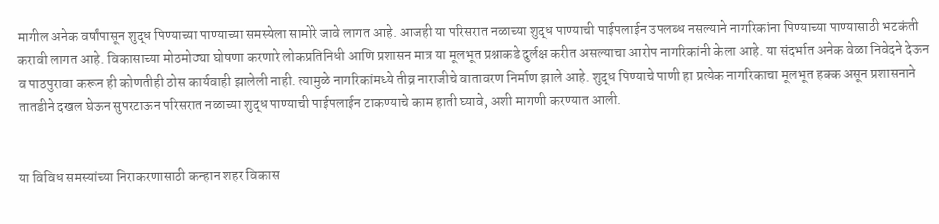मागील अनेक वर्षांपासून शुद्ध पिण्याच्या पाण्याच्या समस्येला सामोरे जावे लागत आहे. आजही या परिसरात नळाच्या शुद्ध पाण्याची पाईपलाईन उपलब्ध नसल्याने नागरिकांना पिण्याच्या पाण्यासाठी भटकंती करावी लागत आहे. विकासाच्या मोठमोठ्या घोषणा करणारे लोकप्रतिनिधी आणि प्रशासन मात्र या मूलभूत प्रश्नाकडे दुर्लक्ष करीत असल्याचा आरोप नागरिकांनी केला आहे. या संदर्भात अनेक वेळा निवेदने देऊन व पाठपुरावा करून ही कोणतीही ठोस कार्यवाही झालेली नाही. त्यामुळे नागरिकांमध्ये तीव्र नाराजीचे वातावरण निर्माण झाले आहे. शुद्ध पिण्याचे पाणी हा प्रत्येक नागरिकाचा मूलभूत हक्क असून प्रशासनाने तातडीने दखल घेऊन सुपरटाऊन परिसरात नळाच्या शुद्ध पाण्याची पाईपलाईन टाकण्याचे काम हाती घ्यावे, अशी मागणी करण्यात आली.


या विविध समस्यांच्या निराकरणासाठी कन्हान शहर विकास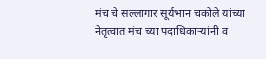मंच चे सल्लागार सूर्यभान चकोले यांच्या नेतृत्वात मंच च्या पदाधिकाऱ्यांनी व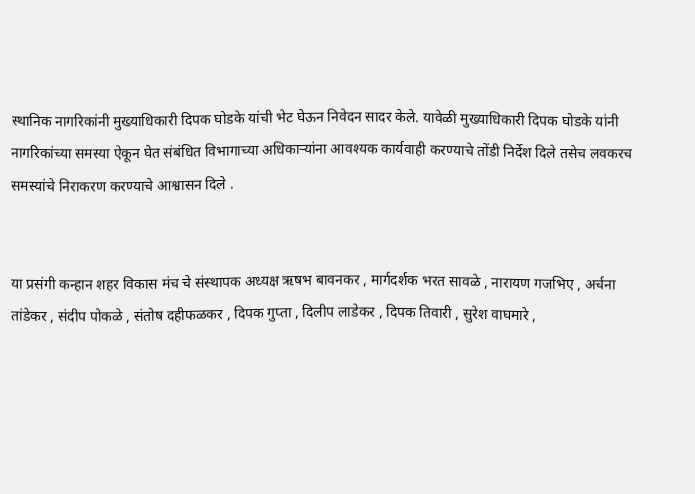स्थानिक नागरिकांनी मुख्याधिकारी दिपक घोडके यांची भेट घेऊन निवेदन सादर केले. यावेळी मुख्याधिकारी दिपक घोडके यांनी नागरिकांच्या समस्या ऐकून घेत संबंधित विभागाच्या अधिकाऱ्यांना आवश्यक कार्यवाही करण्याचे तोंडी निर्देश दिले तसेच लवकरच समस्यांचे निराकरण करण्याचे आश्वासन दिले .


या प्रसंगी कन्हान शहर विकास मंच चे संस्थापक अध्यक्ष ऋषभ बावनकर , मार्गदर्शक भरत सावळे , नारायण गजभिए , अर्चना तांडेकर , संदीप पोकळे , संतोष दहीफळकर , दिपक गुप्ता , दिलीप लाडेकर , दिपक तिवारी , सुरेश वाघमारे ,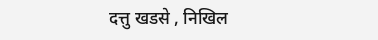दत्तु खडसे , निखिल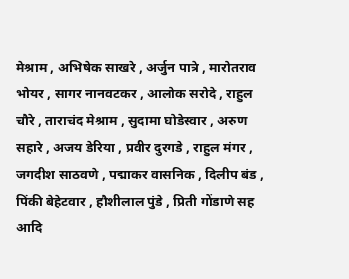मेश्राम , अभिषेक साखरे , अर्जुन पात्रे , मारोतराव भोयर , सागर नानवटकर , आलोक सरोदे , राहुल चौरे , ताराचंद मेश्राम , सुदामा घोडेस्वार , अरुण सहारे , अजय डेरिया , प्रवीर दुरगडे , राहुल मंगर , जगदीश साठवणे , पद्माकर वासनिक , दिलीप बंड , पिंकी बेहेटवार , हौशीलाल पुंडे , प्रिती गोंडाणे सह आदि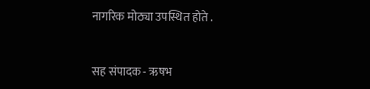नागरिक मोठ्या उपस्थित होते .


सह संपादक - ऋषभ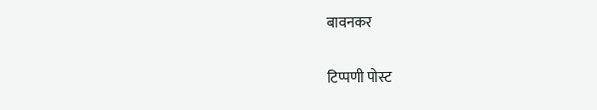बावनकर

टिप्पणी पोस्ट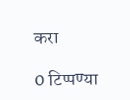करा

0 टिप्पण्या